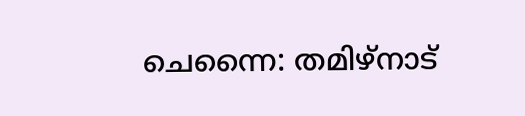ചെന്നൈ: തമിഴ്നാട്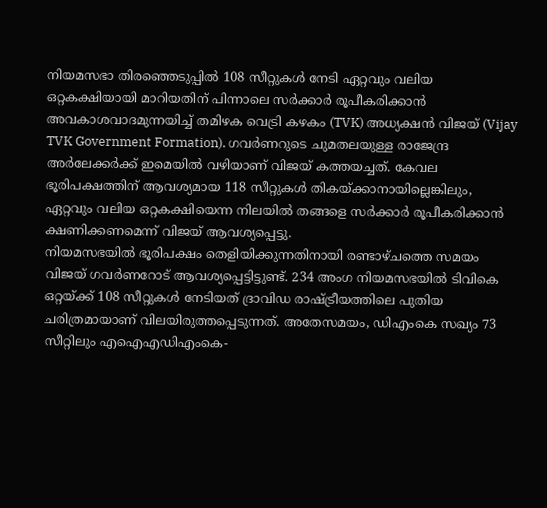നിയമസഭാ തിരഞ്ഞെടുപ്പിൽ 108 സീറ്റുകൾ നേടി ഏറ്റവും വലിയ ഒറ്റകക്ഷിയായി മാറിയതിന് പിന്നാലെ സർക്കാർ രൂപീകരിക്കാൻ അവകാശവാദമുന്നയിച്ച് തമിഴക വെട്രി കഴകം (TVK) അധ്യക്ഷൻ വിജയ് (Vijay TVK Government Formation). ഗവർണറുടെ ചുമതലയുള്ള രാജേന്ദ്ര അർലേക്കർക്ക് ഇമെയിൽ വഴിയാണ് വിജയ് കത്തയച്ചത്. കേവല ഭൂരിപക്ഷത്തിന് ആവശ്യമായ 118 സീറ്റുകൾ തികയ്ക്കാനായില്ലെങ്കിലും, ഏറ്റവും വലിയ ഒറ്റകക്ഷിയെന്ന നിലയിൽ തങ്ങളെ സർക്കാർ രൂപീകരിക്കാൻ ക്ഷണിക്കണമെന്ന് വിജയ് ആവശ്യപ്പെട്ടു.
നിയമസഭയിൽ ഭൂരിപക്ഷം തെളിയിക്കുന്നതിനായി രണ്ടാഴ്ചത്തെ സമയം വിജയ് ഗവർണറോട് ആവശ്യപ്പെട്ടിട്ടുണ്ട്. 234 അംഗ നിയമസഭയിൽ ടിവികെ ഒറ്റയ്ക്ക് 108 സീറ്റുകൾ നേടിയത് ദ്രാവിഡ രാഷ്ട്രീയത്തിലെ പുതിയ ചരിത്രമായാണ് വിലയിരുത്തപ്പെടുന്നത്. അതേസമയം, ഡിഎംകെ സഖ്യം 73 സീറ്റിലും എഐഎഡിഎംകെ-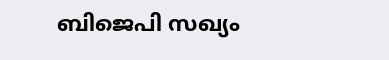ബിജെപി സഖ്യം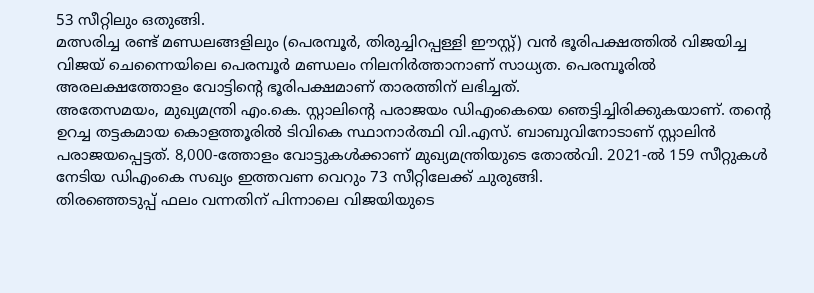53 സീറ്റിലും ഒതുങ്ങി.
മത്സരിച്ച രണ്ട് മണ്ഡലങ്ങളിലും (പെരമ്പൂർ, തിരുച്ചിറപ്പള്ളി ഈസ്റ്റ്) വൻ ഭൂരിപക്ഷത്തിൽ വിജയിച്ച വിജയ് ചെന്നൈയിലെ പെരമ്പൂർ മണ്ഡലം നിലനിർത്താനാണ് സാധ്യത. പെരമ്പൂരിൽ അരലക്ഷത്തോളം വോട്ടിന്റെ ഭൂരിപക്ഷമാണ് താരത്തിന് ലഭിച്ചത്.
അതേസമയം, മുഖ്യമന്ത്രി എം.കെ. സ്റ്റാലിന്റെ പരാജയം ഡിഎംകെയെ ഞെട്ടിച്ചിരിക്കുകയാണ്. തന്റെ ഉറച്ച തട്ടകമായ കൊളത്തൂരിൽ ടിവികെ സ്ഥാനാർത്ഥി വി.എസ്. ബാബുവിനോടാണ് സ്റ്റാലിൻ പരാജയപ്പെട്ടത്. 8,000-ത്തോളം വോട്ടുകൾക്കാണ് മുഖ്യമന്ത്രിയുടെ തോൽവി. 2021-ൽ 159 സീറ്റുകൾ നേടിയ ഡിഎംകെ സഖ്യം ഇത്തവണ വെറും 73 സീറ്റിലേക്ക് ചുരുങ്ങി.
തിരഞ്ഞെടുപ്പ് ഫലം വന്നതിന് പിന്നാലെ വിജയിയുടെ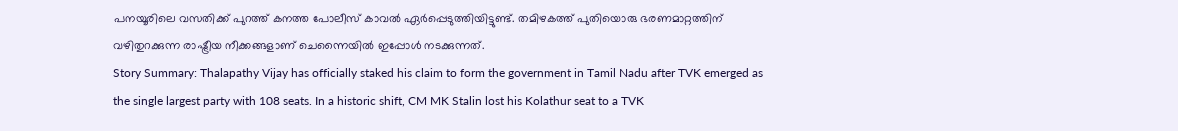പനയൂരിലെ വസതിക്ക് പുറത്ത് കനത്ത പോലീസ് കാവൽ ഏർപ്പെടുത്തിയിട്ടുണ്ട്. തമിഴകത്ത് പുതിയൊരു ഭരണമാറ്റത്തിന് വഴിതുറക്കുന്ന രാഷ്ട്രീയ നീക്കങ്ങളാണ് ചെന്നൈയിൽ ഇപ്പോൾ നടക്കുന്നത്.
Story Summary: Thalapathy Vijay has officially staked his claim to form the government in Tamil Nadu after TVK emerged as the single largest party with 108 seats. In a historic shift, CM MK Stalin lost his Kolathur seat to a TVK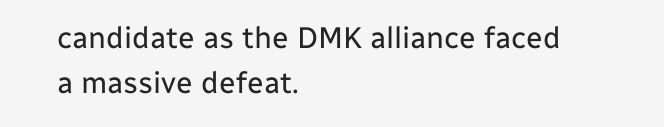candidate as the DMK alliance faced a massive defeat.